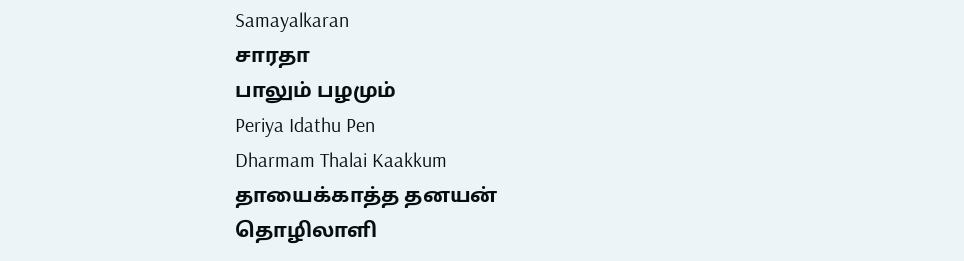Samayalkaran
சாரதா
பாலும் பழமும்
Periya Idathu Pen
Dharmam Thalai Kaakkum
தாயைக்காத்த தனயன்
தொழிலாளி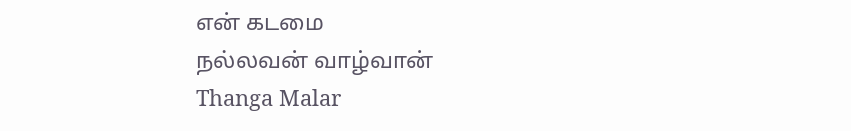என் கடமை
நல்லவன் வாழ்வான்
Thanga Malar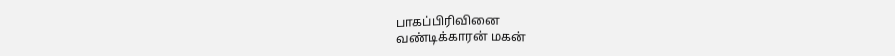பாகப்பிரிவினை
வண்டிக்காரன் மகன்